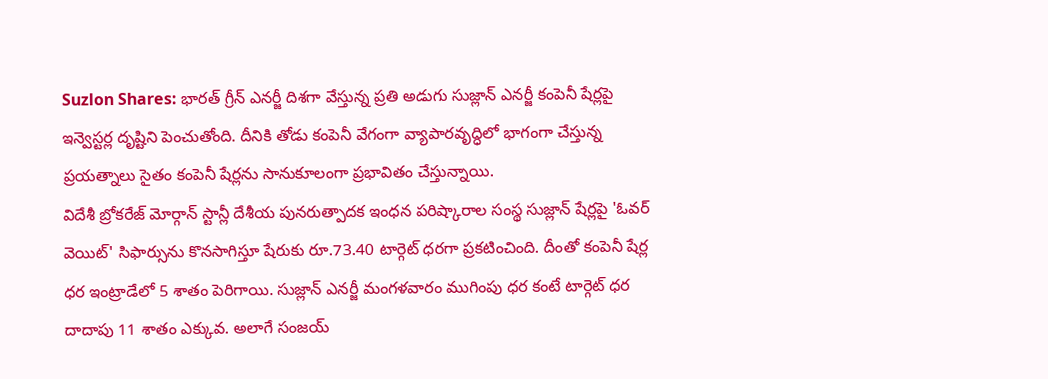Suzlon Shares: భారత్ గ్రీన్ ఎనర్జీ దిశగా వేస్తున్న ప్రతి అడుగు సుజ్లాన్ ఎనర్జీ కంపెనీ షేర్లపై ఇన్వెస్టర్ల దృష్టిని పెంచుతోంది. దీనికి తోడు కంపెనీ వేగంగా వ్యాపారవృద్ధిలో భాగంగా చేస్తున్న ప్రయత్నాలు సైతం కంపెనీ షేర్లను సానుకూలంగా ప్రభావితం చేస్తున్నాయి.
విదేశీ బ్రోకరేజ్ మోర్గాన్ స్టాన్లీ దేశీయ పునరుత్పాదక ఇంధన పరిష్కారాల సంస్థ సుజ్లాన్ షేర్లపై 'ఓవర్ వెయిట్' సిఫార్సును కొనసాగిస్తూ షేరుకు రూ.73.40 టార్గెట్ ధరగా ప్రకటించింది. దీంతో కంపెనీ షేర్ల ధర ఇంట్రాడేలో 5 శాతం పెరిగాయి. సుజ్లాన్ ఎనర్జీ మంగళవారం ముగింపు ధర కంటే టార్గెట్ ధర దాదాపు 11 శాతం ఎక్కువ. అలాగే సంజయ్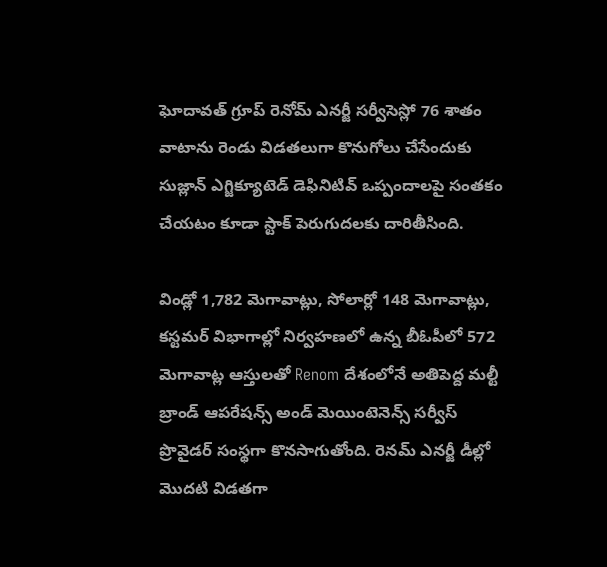ఘోదావత్ గ్రూప్ రెనోమ్ ఎనర్జీ సర్వీసెస్లో 76 శాతం వాటాను రెండు విడతలుగా కొనుగోలు చేసేందుకు సుజ్లాన్ ఎగ్జిక్యూటెడ్ డెఫినిటివ్ ఒప్పందాలపై సంతకం చేయటం కూడా స్టాక్ పెరుగుదలకు దారితీసింది.

విండ్లో 1,782 మెగావాట్లు, సోలార్లో 148 మెగావాట్లు, కస్టమర్ విభాగాల్లో నిర్వహణలో ఉన్న బీఓపీలో 572 మెగావాట్ల ఆస్తులతో Renom దేశంలోనే అతిపెద్ద మల్టీ బ్రాండ్ ఆపరేషన్స్ అండ్ మెయింటెనెన్స్ సర్వీస్ ప్రొవైడర్ సంస్థగా కొనసాగుతోంది. రెనమ్ ఎనర్జీ డీల్లో మొదటి విడతగా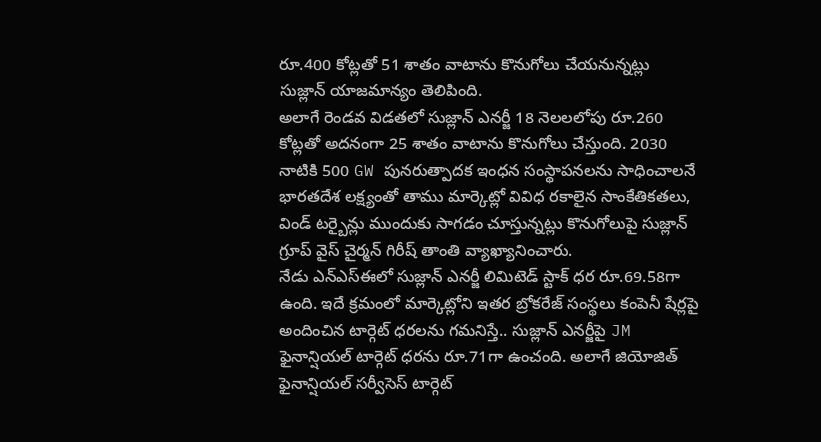రూ.400 కోట్లతో 51 శాతం వాటాను కొనుగోలు చేయనున్నట్లు సుజ్లాన్ యాజమాన్యం తెలిపింది.
అలాగే రెండవ విడతలో సుజ్లాన్ ఎనర్జీ 18 నెలలలోపు రూ.260 కోట్లతో అదనంగా 25 శాతం వాటాను కొనుగోలు చేస్తుంది. 2030 నాటికి 500 GW పునరుత్పాదక ఇంధన సంస్థాపనలను సాధించాలనే భారతదేశ లక్ష్యంతో తాము మార్కెట్లో వివిధ రకాలైన సాంకేతికతలు, విండ్ టర్బైన్లు ముందుకు సాగడం చూస్తున్నట్లు కొనుగోలుపై సుజ్లాన్ గ్రూప్ వైస్ చైర్మన్ గిరీష్ తాంతి వ్యాఖ్యానించారు.
నేడు ఎన్ఎస్ఈలో సుజ్లాన్ ఎనర్జీ లిమిటెడ్ స్టాక్ ధర రూ.69.58గా ఉంది. ఇదే క్రమంలో మార్కెట్లోని ఇతర బ్రోకరేజ్ సంస్థలు కంపెనీ షేర్లపై అందించిన టార్గెట్ ధరలను గమనిస్తే.. సుజ్లాన్ ఎనర్జీపై JM ఫైనాన్షియల్ టార్గెట్ ధరను రూ.71గా ఉంచంది. అలాగే జియోజిత్ ఫైనాన్షియల్ సర్వీసెస్ టార్గెట్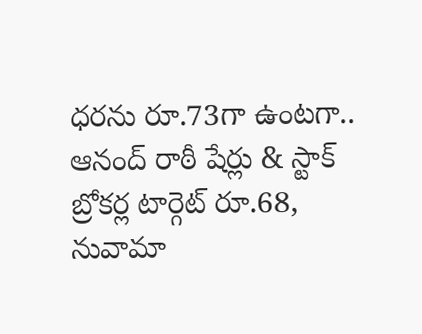ధరను రూ.73గా ఉంటగా.. ఆనంద్ రాఠీ షేర్లు & స్టాక్ బ్రోకర్ల టార్గెట్ రూ.68, నువామా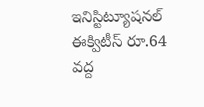ఇనిస్టిట్యూషనల్ ఈక్విటీస్ రూ.64 వద్ద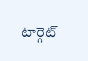టార్గెట్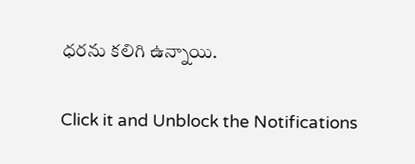ధరను కలిగి ఉన్నాయి.


Click it and Unblock the Notifications